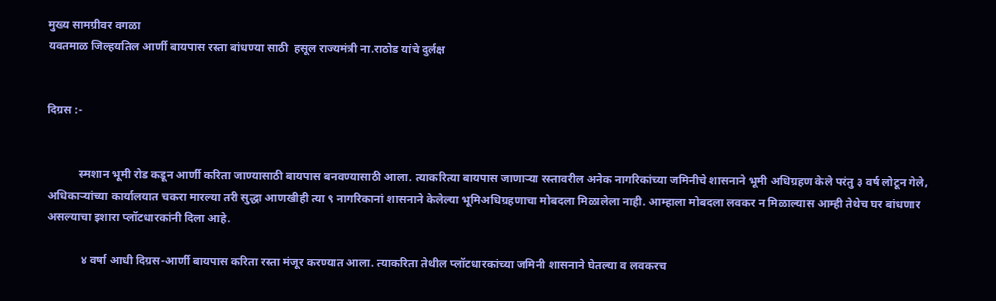मुख्य सामग्रीवर वगळा
यवतमाळ जिल्हयतिल आर्णी बायपास रस्ता बांधण्या साठी  हसूल राज्यमंत्री ना.राठोड यांचे दुर्लक्ष


दिग्रस :-


           स्मशान भूमी रोड कडून आर्णी करिता जाण्यासाठी बायपास बनवण्यासाठी आला. त्याकरित्या बायपास जाणाऱ्या रस्तावरील अनेक नागरिकांच्या जमिनीचे शासनाने भूमी अधिग्रहण केले परंतु ३ वर्ष लोटून गेले, अधिकाऱ्यांच्या कार्यालयात चकरा मारल्या तरी सुद्धा आणखीही त्या ९ नागरिकानां शासनाने केलेल्या भूमिअधिग्रहणाचा मोबदला मिळालेला नाही. आम्हाला मोबदला लवकर न मिळाल्यास आम्ही तेथेच घर बांधणार असल्याचा इशारा प्लॉटधारकांनी दिला आहे.

            ४ वर्षा आधी दिग्रस-आर्णी बायपास करिता रस्ता मंजूर करण्यात आला. त्याकरिता तेथील प्लॉटधारकांच्या जमिनी शासनाने घेतल्या व लवकरच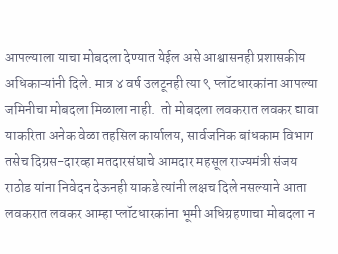आपल्याला याचा मोबदला देण्यात येईल असे आश्वासनही प्रशासकीय अधिकाऱ्यांनी दिले. मात्र ४ वर्ष उलटूनही त्या ९ प्लॉटधारकांना आपल्या जमिनीचा मोबदला मिळाला नाही.  तो मोबदला लवकरात लवकर द्यावा याकरिता अनेक वेळा तहसिल कार्यालय, सार्वजनिक बांधकाम विभाग  तसेच दिग्रस-दारव्हा मतदारसंघाचे आमदार महसूल राज्यमंत्री संजय राठोड यांना निवेदन देऊनही याकडे त्यांनी लक्षच दिले नसल्याने आता लवकरात लवकर आम्हा प्लॉटधारकांना भूमी अधिग्रहणाचा मोबदला न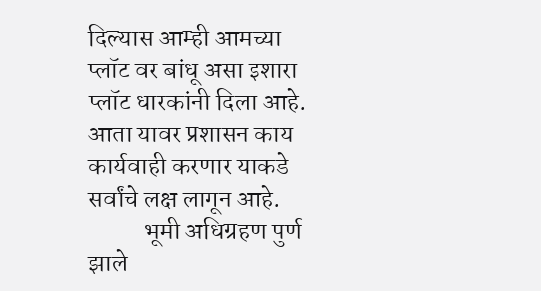दिल्यास आम्ही आमच्या प्लॉट वर बांधू असा इशारा प्लॉट धारकांनी दिला आहे. आता यावर प्रशासन काय कार्यवाही करणार याकडे सर्वांचे लक्ष लागून आहे.
           भूमी अधिग्रहण पुर्ण झाले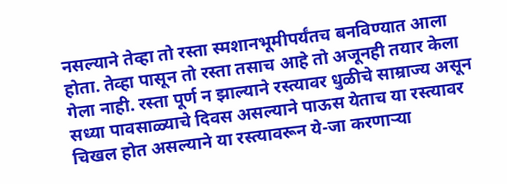नसल्याने तेव्हा तो रस्ता स्मशानभूमीपर्यंतच बनविण्यात आला होता. तेव्हा पासून तो रस्ता तसाच आहे तो अजूनही तयार केला गेला नाही. रस्ता पूर्ण न झाल्याने रस्त्यावर धुळीचे साम्राज्य असून सध्या पावसाळ्याचे दिवस असल्याने पाऊस येताच या रस्त्यावर चिखल होत असल्याने या रस्त्यावरून ये-जा करणाऱ्या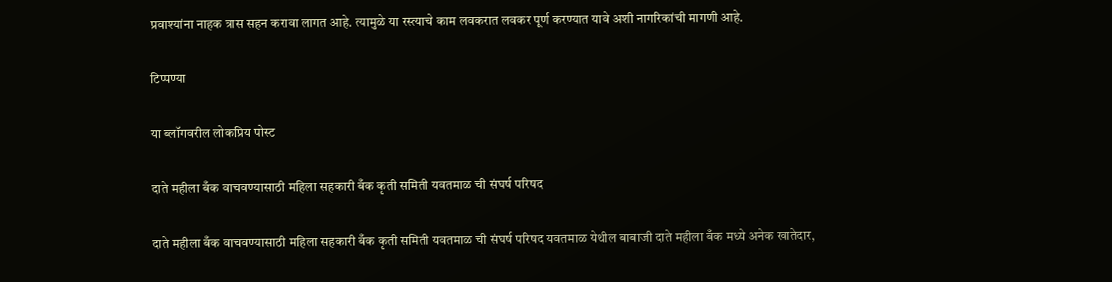प्रवाश्यांना नाहक त्रास सहन करावा लागत आहे. त्यामुळे या रस्त्याचे काम लवकरात लवकर पूर्ण करण्यात यावे अशी नागरिकांची मागणी आहे.

टिप्पण्या

या ब्लॉगवरील लोकप्रिय पोस्ट

दाते महीला बँक वाचवण्यासाठी महिला सहकारी बँक कृती समिती यवतमाळ ची संघर्ष परिषद

दाते महीला बँक वाचवण्यासाठी महिला सहकारी बँक कृती समिती यवतमाळ ची संघर्ष परिषद यवतमाळ येथील बाबाजी दाते महीला बँक मध्ये अनेक खातेदार,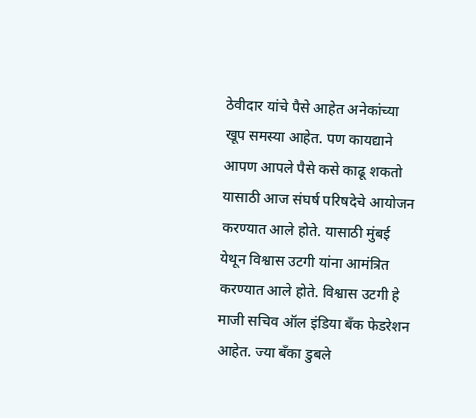ठेवीदार यांचे पैसे आहेत अनेकांच्या खूप समस्या आहेत. पण कायद्याने आपण आपले पैसे कसे काढू शकतो यासाठी आज संघर्ष परिषदेचे आयोजन करण्यात आले होते. यासाठी मुंबई येथून विश्वास उटगी यांना आमंत्रित करण्यात आले होते. विश्वास उटगी हे माजी सचिव ऑल इंडिया बँक फेडरेशन आहेत. ज्या बँका डुबले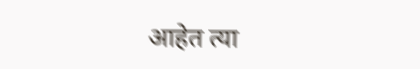आहेत त्या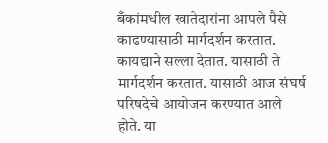बँकांमधील खातेदारांना आपले पैसे काढण्यासाठी मार्गदर्शन करतात. कायद्याने सल्ला देतात. यासाठी ते मार्गदर्शन करतात. यासाठी आज संघर्ष परिषदेचे आयोजन करण्यात आले होते. या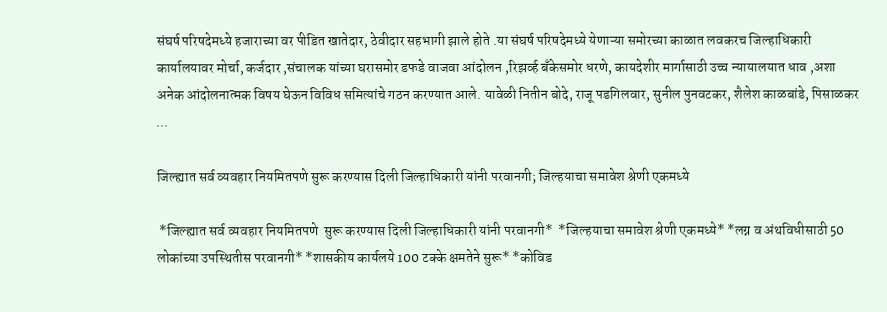संघर्ष परिषदेमध्ये हजाराच्या वर पीडित खातेदार, ठेवीदार सहभागी झाले होते .या संघर्ष परिषदेमध्ये येणाऱ्या समोरच्या काळात लवकरच जिल्हाधिकारी कार्यालयावर मोर्चा, कर्जदार ,संचालक यांच्या घरासमोर डफडे वाजवा आंदोलन ,रिझर्व्ह बँकेसमोर धरणे, कायदेशीर मार्गासाठी उच्च न्यायालयात धाव ,अशा अनेक आंदोलनात्मक विषय घेऊन विविध समित्यांचे गठन करण्यात आले. यावेळी नितीन बोदे, राजू पडगिलवार, सुनील पुनवटकर, शैलेश काळबांडे, पिसाळकर ...

जिल्ह्यात सर्व व्यवहार नियमितपणे सुरू करण्यास दिली जिल्हाधिकारी यांनी परवानगी; जिल्हयाचा समावेश श्रेणी एकमध्ये

 *जिल्ह्यात सर्व व्यवहार नियमितपणे  सुरू करण्यास दिली जिल्हाधिकारी यांनी परवानगी*  *जिल्हयाचा समावेश श्रेणी एकमध्ये* *लग्न व अंथविधीसाठी 50  लोकांच्या उपस्थितीस परवानगी* *शासकीय कार्यलये 100 टक्के क्षमतेने सुरू* *कोविड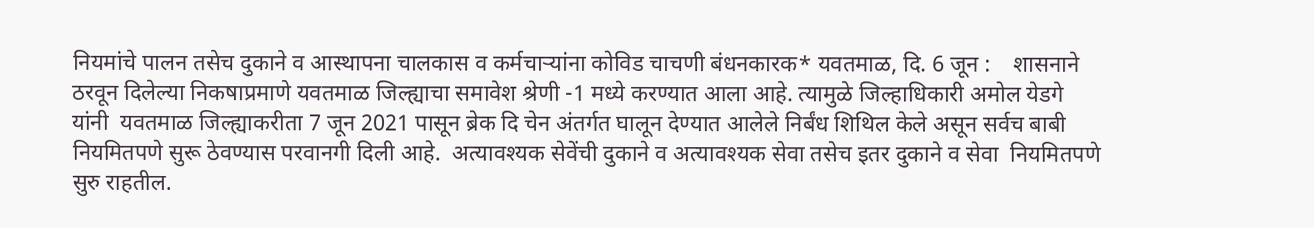नियमांचे पालन तसेच दुकाने व आस्थापना चालकास व कर्मचाऱ्यांना कोविड चाचणी बंधनकारक* यवतमाळ, दि. 6 जून :    शासनाने ठरवून दिलेल्या निकषाप्रमाणे यवतमाळ जिल्ह्याचा समावेश श्रेणी -1 मध्ये करण्यात आला आहे. त्यामुळे जिल्हाधिकारी अमोल येडगे यांनी  यवतमाळ जिल्ह्याकरीता 7 जून 2021 पासून ब्रेक दि चेन अंतर्गत घालून देण्यात आलेले निर्बंध शिथिल केले असून सर्वच बाबी नियमितपणे सुरू ठेवण्यास परवानगी दिली आहे.  अत्यावश्यक सेवेंची दुकाने व अत्यावश्यक सेवा तसेच इतर दुकाने व सेवा  नियमितपणे सुरु राहतील.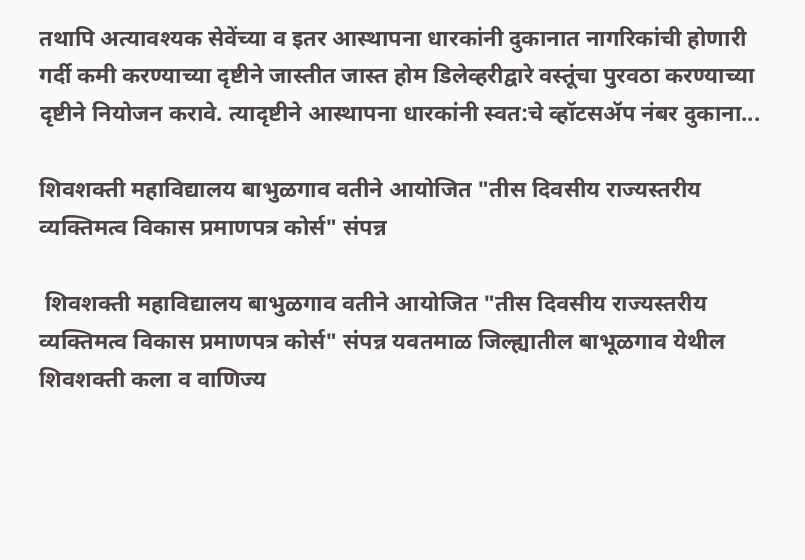तथापि अत्यावश्यक सेवेंच्या व इतर आस्थापना धारकांनी दुकानात नागरिकांची होणारी गर्दी कमी करण्याच्या दृष्टीने जास्तीत जास्त होम डिलेव्हरीद्वारे वस्तूंचा पुरवठा करण्याच्या दृष्टीने नियोजन करावे. त्यादृष्टीने आस्थापना धारकांनी स्वत:चे व्हॉटसॲप नंबर दुकाना...

शिवशक्ती महाविद्यालय बाभुळगाव वतीने आयोजित "तीस दिवसीय राज्यस्तरीय व्यक्तिमत्व विकास प्रमाणपत्र कोर्स" संपन्न

 शिवशक्ती महाविद्यालय बाभुळगाव वतीने आयोजित "तीस दिवसीय राज्यस्तरीय व्यक्तिमत्व विकास प्रमाणपत्र कोर्स" संपन्न यवतमाळ जिल्ह्यातील बाभूळगाव येथील शिवशक्ती कला व वाणिज्य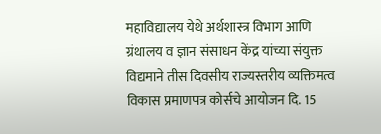महाविद्यालय येथे अर्थशास्त्र विभाग आणि ग्रंथालय व ज्ञान संसाधन केंद्र यांच्या संयुक्त विद्यमाने तीस दिवसीय राज्यस्तरीय व्यक्तिमत्व विकास प्रमाणपत्र कोर्सचे आयोजन दि. 15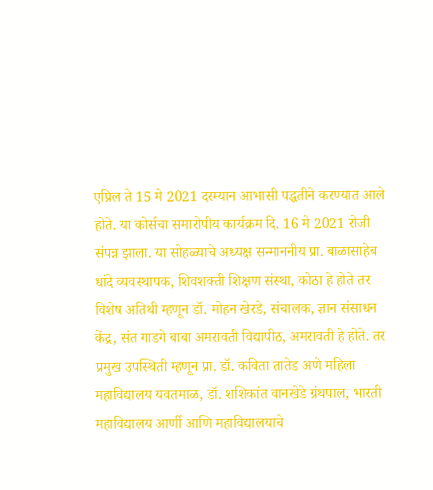एप्रिल ते 15 मे 2021 दरम्यान आभासी पद्धतीने करण्यात आले होते. या कोर्सचा समारोपीय कार्यक्रम दि. 16 मे 2021 रोजी संपन्न झाला. या सोहळ्याचे अध्यक्ष सन्माननीय प्रा. बाळासाहेब धांदे व्यवस्थापक, शिवशक्ती शिक्षण संस्था, कोठा हे होते तर विशेष अतिथी म्हणून डॉ. मोहन खेरडे, संचालक, ज्ञान संसाधन केंद्र, संत गाडगे बाबा अमरावती विद्यापीठ, अमरावती हे होते. तर प्रमुख उपस्थिती म्हणून प्रा. डॉ. कविता तातेड अणे महिला महाविद्यालय यवतमाळ, डॉ. शशिकांत वानखेडे ग्रंथपाल, भारती महाविद्यालय आर्णी आणि महाविद्यालयाचे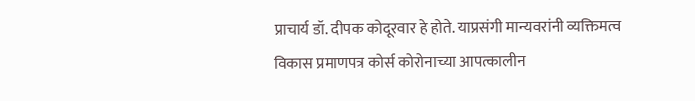प्राचार्य डॉ. दीपक कोदूरवार हे होते. याप्रसंगी मान्यवरांनी व्यक्तिमत्व विकास प्रमाणपत्र कोर्स कोरोनाच्या आपत्कालीन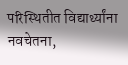परिस्थितीत विद्यार्थ्यांना नवचेतना,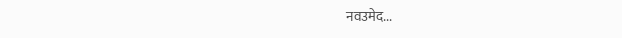नवउमेद...